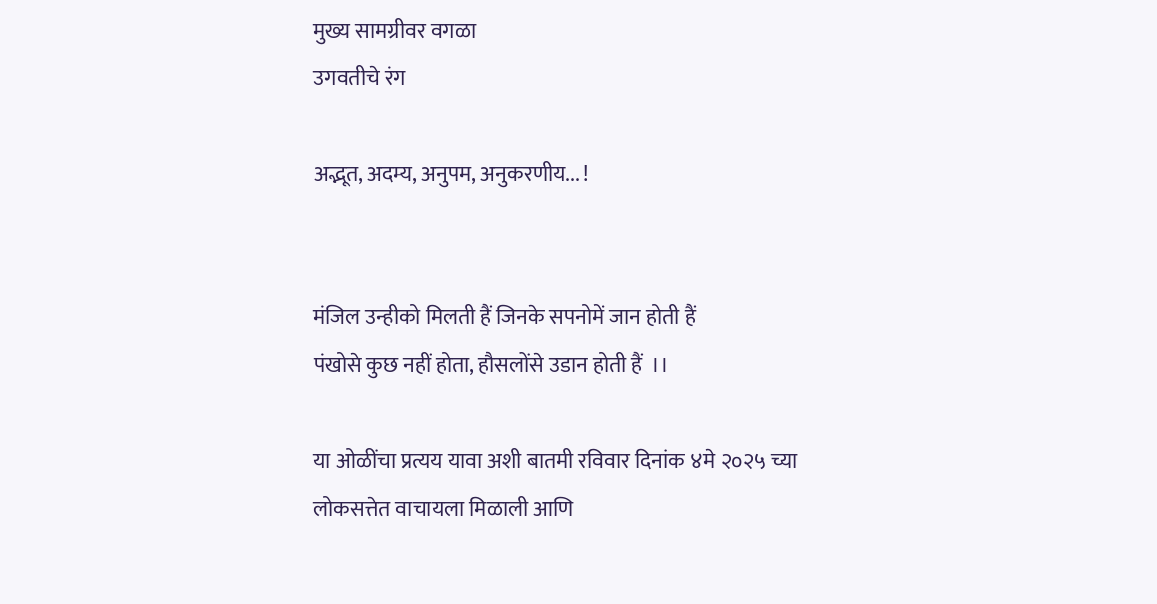मुख्य सामग्रीवर वगळा
उगवतीचे रंग

अद्भूत, अदम्य, अनुपम, अनुकरणीय... !


मंजिल उन्हीको मिलती हैं जिनके सपनोमें जान होती हैं
पंखोसे कुछ नहीं होता, हौसलोंसे उडान होती हैं  ।।

या ओळींचा प्रत्यय यावा अशी बातमी रविवार दिनांक ४मे २०२५ च्या लोकसत्तेत वाचायला मिळाली आणि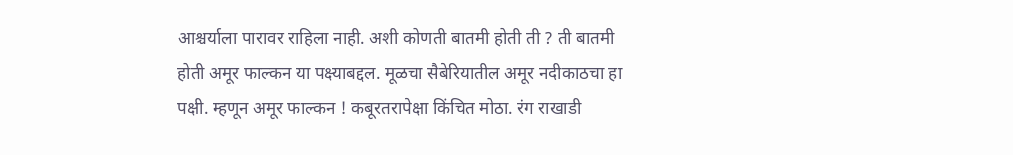आश्चर्याला पारावर राहिला नाही. अशी कोणती बातमी होती ती ? ती बातमी होती अमूर फाल्कन या पक्ष्याबद्दल. मूळचा सैबेरियातील अमूर नदीकाठचा हा पक्षी. म्हणून अमूर फाल्कन ! कबूरतरापेक्षा किंचित मोठा. रंग राखाडी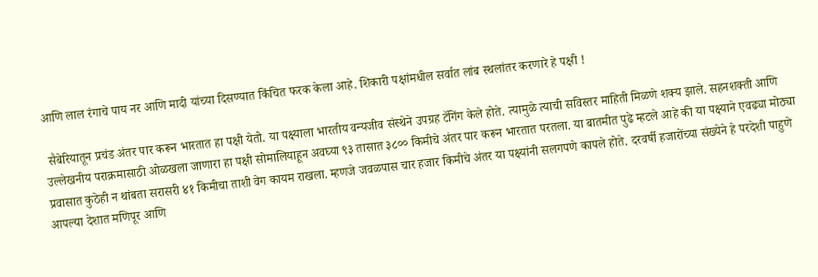आणि लाल रंगाचे पाय नर आणि मादी यांच्या दिसण्यात किंचित फरक केला आहे. शिकारी पक्षांमधील सर्वात लांब स्थलांतर करणारे हे पक्षी !

 सैबेरियातून प्रचंड अंतर पार करून भारतात हा पक्षी येतो. या पक्ष्याला भारतीय वन्यजीव संस्थेने उपग्रह टॅगिंग केले होते. त्यामुळे त्याची सविस्तर माहिती मिळणे शक्य झाले. सहनशक्ती आणि उल्लेखनीय पराक्रमासाठी ओळखला जाणारा हा पक्षी सोमालियाहून अवघ्या ९३ तासात ३८०० किमीचे अंतर पार करून भारतात परतला. या बातमीत पुढे म्हटले आहे की या पक्ष्याने एवढ्या मोठ्या प्रवासात कुठेही न थांबता सरासरी ४१ किमीचा ताशी वेग कायम राखला. म्हणजे जवळपास चार हजार किमीचे अंतर या पक्ष्यांनी सलगपणे कापले होते. दरवर्षी हजारोंच्या संख्येने हे परदेशी पाहुणे आपल्या देशात मणिपूर आणि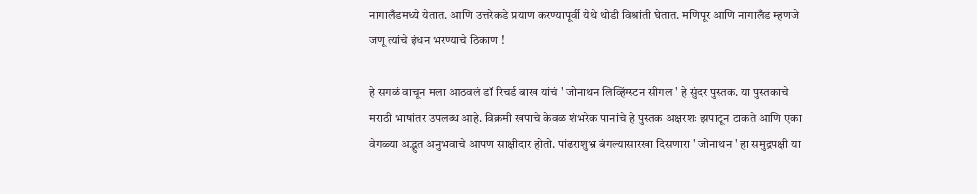नागालँडमध्ये येतात. आणि उत्तरेकडे प्रयाण करण्यापूर्वी येथे थोडी विश्रांती घेतात. मणिपूर आणि नागालँड म्हणजे जणू त्यांचे इंधन भरण्याचे ठिकाण !

हे सगळं वाचून मला आठवलं डॉ रिचर्ड बाख यांचं ' जोनाथन लिव्हिंग्स्टन सीगल ' हे सुंदर पुस्तक. या पुस्तकाचे मराठी भाषांतर उपलब्ध आहे. विक्रमी खपाचे केवळ शंभरेक पानांचे हे पुस्तक अक्षरशः झपाटून टाकते आणि एका वेगळ्या अद्भुत अनुभवाचे आपण साक्षीदार होतो. पांढराशुभ्र बंगल्यासारखा दिसणारा ' जोनाथन ' हा समुद्रपक्षी या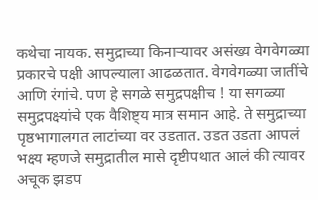कथेचा नायक. समुद्राच्या किनाऱ्यावर असंख्य वेगवेगळ्या प्रकारचे पक्षी आपल्याला आढळतात. वेगवेगळ्या जातींचे आणि रंगांचे. पण हे सगळे समुद्रपक्षीच ! या सगळ्या समुद्रपक्ष्यांचे एक वैशिष्ट्य मात्र समान आहे. ते समुद्राच्या पृष्ठभागालगत लाटांच्या वर उडतात. उडत उडता आपलं भक्ष्य म्हणजे समुद्रातील मासे दृष्टीपथात आलं की त्यावर अचूक झडप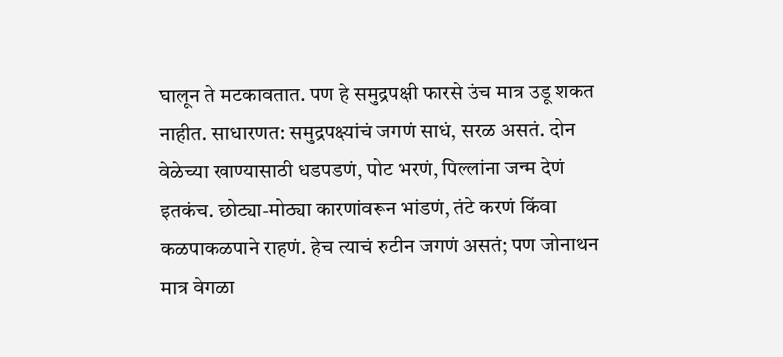घालून ते मटकावतात. पण हे समुद्रपक्षी फारसे उंच मात्र उडू शकत नाहीत. साधारणत: समुद्रपक्ष्यांचं जगणं साधं, सरळ असतं. दोन वेळेच्या खाण्यासाठी धडपडणं, पोट भरणं, पिल्लांना जन्म देणं इतकंच. छोट्या-मोठ्या कारणांवरून भांडणं, तंटे करणं किंवा कळपाकळपाने राहणं. हेच त्याचं रुटीन जगणं असतं; पण जोनाथन मात्र वेगळा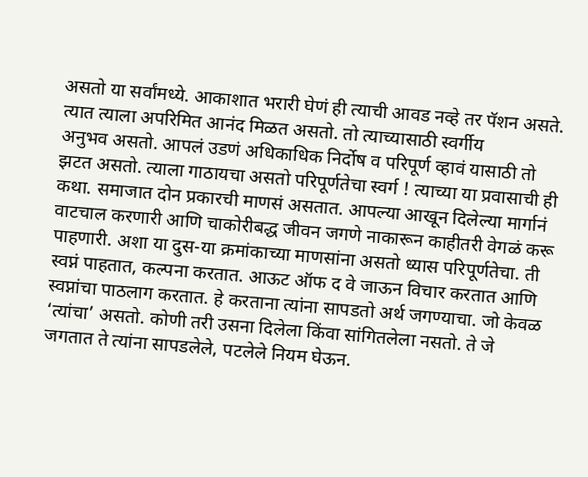असतो या सर्वांमध्ये. आकाशात भरारी घेणं ही त्याची आवड नव्हे तर पॅशन असते. त्यात त्याला अपरिमित आनंद मिळत असतो. तो त्याच्यासाठी स्वर्गीय
अनुभव असतो. आपलं उडणं अधिकाधिक निर्दोष व परिपूर्ण व्हावं यासाठी तो झटत असतो. त्याला गाठायचा असतो परिपूर्णतेचा स्वर्ग ! त्याच्या या प्रवासाची ही कथा. समाजात दोन प्रकारची माणसं असतात. आपल्या आखून दिलेल्या मार्गानं वाटचाल करणारी आणि चाकोरीबद्ध जीवन जगणे नाकारून काहीतरी वेगळं करू पाहणारी. अशा या दुस-या क्रमांकाच्या माणसांना असतो ध्यास परिपूर्णतेचा. ती स्वप्नं पाहतात, कल्पना करतात. आऊट ऑफ द वे जाऊन विचार करतात आणि स्वप्नांचा पाठलाग करतात. हे करताना त्यांना सापडतो अर्थ जगण्याचा. जो केवळ ‘त्यांचा’ असतो. कोणी तरी उसना दिलेला किंवा सांगितलेला नसतो. ते जे जगतात ते त्यांना सापडलेले, पटलेले नियम घेऊन.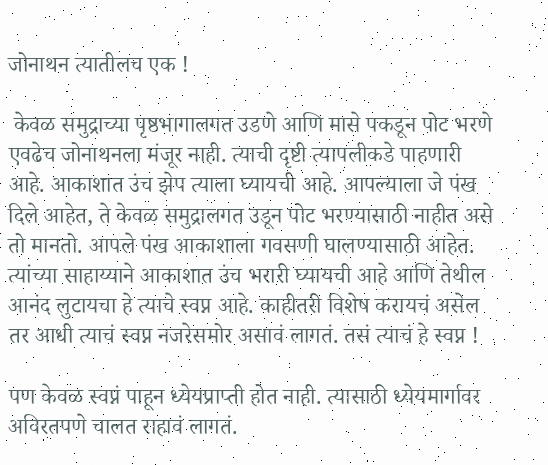जोनाथन त्यातीलच एक !

 केवळ समुद्राच्या पृष्ठभागालगत उडणे आणि मासे पकडून पोट भरणे एवढेच जोनाथनला मंजूर नाही. त्याची दृष्टी त्यापलीकडे पाहणारी आहे. आकाशात उंच झेप त्याला घ्यायची आहे. आपल्याला जे पंख दिले आहेत, ते केवळ समुद्रालगत उडून पोट भरण्यासाठी नाहीत असे तो मानतो. आपले पंख आकाशाला गवसणी घालण्यासाठी आहेत. त्यांच्या साहाय्याने आकाशात उंच भरारी घ्यायची आहे आणि तेथील आनंद लुटायचा हे त्याचे स्वप्न आहे. काहीतरी विशेष करायचं असेल तर आधी त्याचं स्वप्न नजरेसमोर असावं लागतं. तसं त्याचं हे स्वप्न !

पण केवळ स्वप्नं पाहून ध्येयप्राप्ती होत नाही. त्यासाठी ध्येयमार्गावर अविरतपणे चालत राहावं लागतं.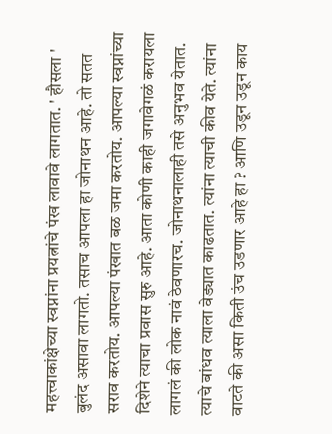महत्त्वाकांक्षेच्या स्वप्नांना प्रयत्नांचे पंख लावावे लागतात. ' हौसला ' बुलंद असावा लागतो. तसाच आपला हा जोनाथन आहे. तो सतत सराव करतोय. आपल्या पंखात बळ जमा करतोय. आपल्या स्वप्नांच्या दिशेने त्याचा प्रवास सुरु आहे. आता कोणी काही जगावेगळं करायला लागलं की लोक नावं ठेवणारच. जोनाथनालाही तसे अनुभव येतात. त्याचे बांधव त्याला वेड्यात काढतात. त्यांना त्याची कीव येते. त्यांना वाटते की असा किती उंच उडणार आहे हा ? आणि उडून उडून काय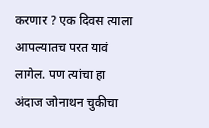करणार ? एक दिवस त्याला आपल्यातच परत यावं लागेल. पण त्यांचा हा अंदाज जोनाथन चुकीचा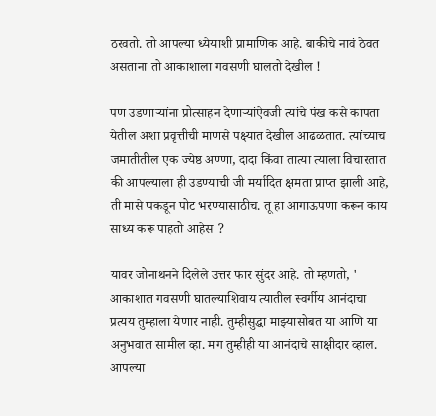ठरवतो. तो आपल्या ध्येयाशी प्रामाणिक आहे. बाकीचे नावं ठेवत असताना तो आकाशाला गवसणी घालतो देखील !

पण उडणाऱ्यांना प्रोत्साहन देणाऱ्यांऐवजी त्यांचे पंख कसे कापता येतील अशा प्रवृत्तीची माणसे पक्ष्यात देखील आढळतात. त्यांच्याच जमातीतील एक ज्येष्ठ अण्णा, दादा किंवा तात्या त्याला विचारतात की आपल्याला ही उडण्याची जी मर्यादित क्षमता प्राप्त झाली आहे, ती मासे पकडून पोट भरण्यासाठीच. तू हा आगाऊपणा करून काय साध्य करू पाहतो आहेस ?

यावर जोनाथनने दिलेले उत्तर फार सुंदर आहे. तो म्हणतो, ' आकाशात गवसणी घातल्याशिवाय त्यातील स्वर्गीय आनंदाचा प्रत्यय तुम्हाला येणार नाही. तुम्हीसुद्धा माझ्यासोबत या आणि या अनुभवात सामील व्हा. मग तुम्हीही या आनंदाचे साक्षीदार व्हाल. आपल्या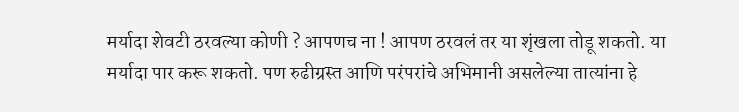मर्यादा शेवटी ठरवल्या कोणी ? आपणच ना ! आपण ठरवलं तर या शृंखला तोडू शकतो. या मर्यादा पार करू शकतो. पण रुढीग्रस्त आणि परंपरांचे अभिमानी असलेल्या तात्यांना हे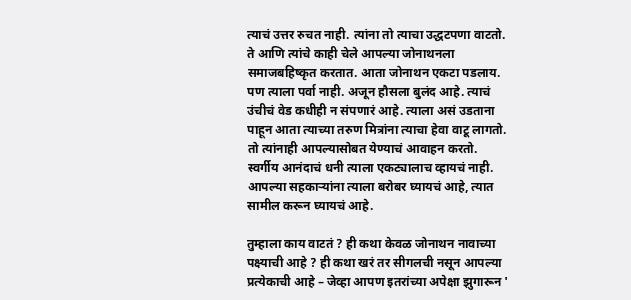त्याचं उत्तर रुचत नाही. त्यांना तो त्याचा उद्धटपणा वाटतो. ते आणि त्यांचे काही चेले आपल्या जोनाथनला समाजबहिष्कृत करतात. आता जोनाथन एकटा पडलाय. पण त्याला पर्वा नाही. अजून हौसला बुलंद आहे. त्याचं उंचीचं वेड कधीही न संपणारं आहे. त्याला असं उडताना पाहून आता त्याच्या तरुण मित्रांना त्याचा हेवा वाटू लागतो. तो त्यांनाही आपल्यासोबत येण्याचं आवाहन करतो. स्वर्गीय आनंदाचं धनी त्याला एकट्यालाच व्हायचं नाही. आपल्या सहकाऱ्यांना त्याला बरोबर घ्यायचं आहे, त्यात सामील करून घ्यायचं आहे.

तुम्हाला काय वाटतं ? ही कथा केवळ जोनाथन नावाच्या पक्ष्याची आहे ? ही कथा खरं तर सीगलची नसून आपल्या प्रत्येकाची आहे – जेव्हा आपण इतरांच्या अपेक्षा झुगारून '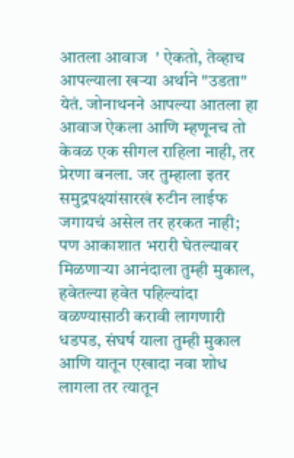आतला आवाज  ' ऐकतो, तेव्हाच आपल्याला खऱ्या अर्थाने "उडता" येतं. जोनाथनने आपल्या आतला हा आवाज ऐकला आणि म्हणूनच तो केवळ एक सीगल राहिला नाही, तर प्रेरणा बनला. जर तुम्हाला इतर समुद्रपक्ष्यांसारखं रुटीन लाईफ जगायचं असेल तर हरकत नाही; पण आकाशात भरारी घेतल्यावर मिळणाऱ्या आनंदाला तुम्ही मुकाल, हवेतल्या हवेत पहिल्यांदा वळण्यासाठी करावी लागणारी धडपड, संघर्ष याला तुम्ही मुकाल आणि यातून एखादा नवा शोध लागला तर त्यातून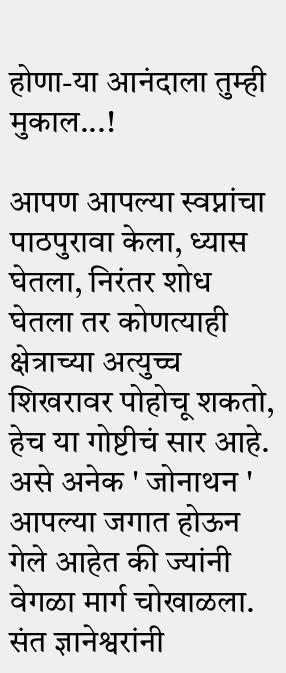होणा-या आनंदाला तुम्ही मुकाल...!

आपण आपल्या स्वप्नांचा पाठपुरावा केला, ध्यास घेतला, निरंतर शोध घेतला तर कोणत्याही क्षेत्राच्या अत्युच्च शिखरावर पोहोचू शकतो, हेच या गोष्टीचं सार आहे. असे अनेक ' जोनाथन ' आपल्या जगात होऊन गेले आहेत की ज्यांनी वेगळा मार्ग चोखाळला. संत ज्ञानेश्वरांनी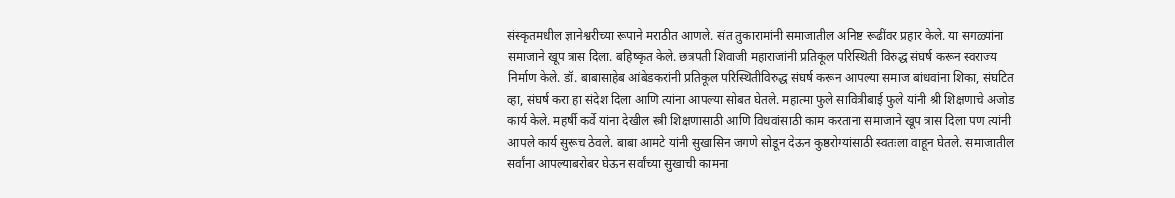संस्कृतमधील ज्ञानेश्वरीच्या रूपाने मराठीत आणले. संत तुकारामांनी समाजातील अनिष्ट रूढींवर प्रहार केले. या सगळ्यांना समाजाने खूप त्रास दिला. बहिष्कृत केले. छत्रपती शिवाजी महाराजांनी प्रतिकूल परिस्थिती विरुद्ध संघर्ष करून स्वराज्य निर्माण केले. डॉ. बाबासाहेब आंबेडकरांनी प्रतिकूल परिस्थितीविरुद्ध संघर्ष करून आपल्या समाज बांधवांना शिका, संघटित व्हा, संघर्ष करा हा संदेश दिला आणि त्यांना आपल्या सोबत घेतले. महात्मा फुले सावित्रीबाई फुले यांनी श्री शिक्षणाचे अजोड कार्य केले. महर्षी कर्वे यांना देखील स्त्री शिक्षणासाठी आणि विधवांसाठी काम करताना समाजाने खूप त्रास दिला पण त्यांनी आपले कार्य सुरूच ठेवले. बाबा आमटे यांनी सुखासिन जगणे सोडून देऊन कुष्ठरोग्यांसाठी स्वतःला वाहून घेतले. समाजातील सर्वांना आपल्याबरोबर घेऊन सर्वांच्या सुखाची कामना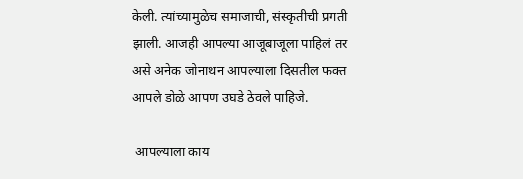केली. त्यांच्यामुळेच समाजाची, संस्कृतीची प्रगती झाली. आजही आपल्या आजूबाजूला पाहिलं तर असे अनेक जोनाथन आपल्याला दिसतील फक्त आपले डोळे आपण उघडे ठेवले पाहिजे.

 आपल्याला काय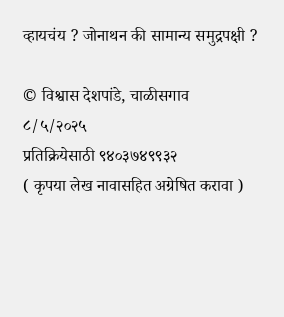व्हायचंय ? जोनाथन की सामान्य समुद्रपक्षी ?

© विश्वास देशपांडे, चाळीसगाव
८/५/२०२५
प्रतिक्रियेसाठी ९४०३७४९९३२
( कृपया लेख नावासहित अग्रेषित करावा )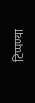टिप्पण्या